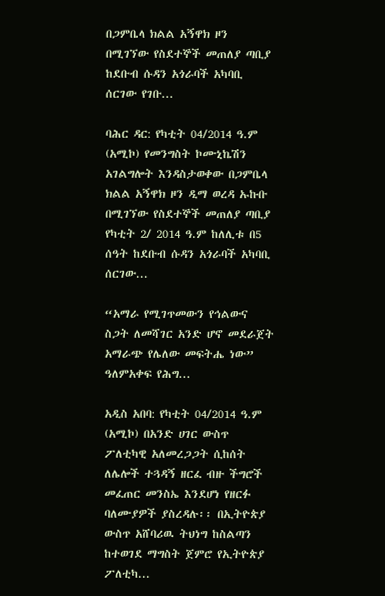በጋምቤላ ክልል አኝዋክ ዞን በሚገኘው የስደተኞች መጠለያ ጣቢያ ከደቡብ ሱዳን አጎራባች አካባቢ ሰርገው የገቡ...

ባሕር ዳር: የካቲት 04/2014 ዓ.ም (አሚኮ) የመንግስት ኮሙኒኬሽን አገልግሎት እንዳስታወቀው በጋምቤላ ክልል አኝዋክ ዞን ዲማ ወረዳ ኡኩቡ በሚገኘው የስደተኞች መጠለያ ጣቢያ የካቲት 2/ 2014 ዓ.ም ከለሊቱ በ5 ሰዓት ከደቡብ ሱዳን አጎራባች አካባቢ ሰርገው...

“አማራ የሚገጥመውን የኅልውና ስጋት ለመሻገር አንድ ሆኖ መደራጀት አማራጭ የሌለው መፍትሔ ነው” ዓለምአቀፍ የሕግ...

አዲስ አበባ: የካቲት 04/2014 ዓ.ም (አሚኮ) በአንድ ሀገር ውስጥ ፖለቲካዊ አለመረጋጋት ሲከሰት ለሌሎች ተጓዳኝ ዘርፈ ብዙ ችግሮች መፈጠር መንስኤ እንደሆነ የዘርፉ ባለሙያዎች ያስረዳሉ፡፡ በኢትዮጵያ ውስጥ አሸባሪዉ ትህነግ ከስልጣን ከተወገደ ማግስት ጀምሮ የኢትዮጵያ ፖለቲካ...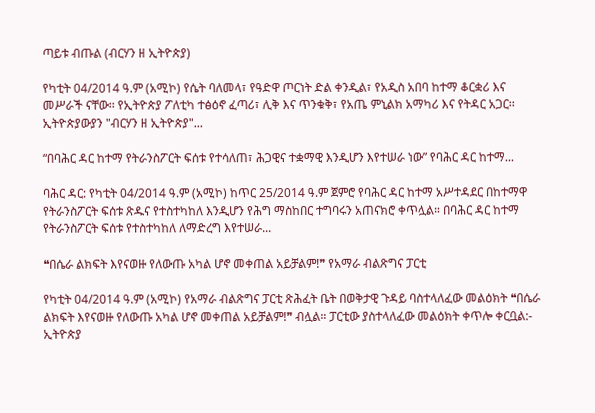ጣይቱ ብጡል (ብርሃን ዘ ኢትዮጵያ)

የካቲት 04/2014 ዓ.ም (አሚኮ) የሴት ባለመላ፣ የዓድዋ ጦርነት ድል ቀንዲል፣ የአዲስ አበባ ከተማ ቆርቋሪ እና መሥራች ናቸው፡፡ የኢትዮጵያ ፖለቲካ ተፅዕኖ ፈጣሪ፣ ሊቅ እና ጥንቁቅ፣ የአጤ ምኒልክ አማካሪ እና የትዳር አጋር፡፡ ኢትዮጵያውያን "ብርሃን ዘ ኢትዮጵያ"...

“በባሕር ዳር ከተማ የትራንስፖርት ፍሰቱ የተሳለጠ፣ ሕጋዊና ተቋማዊ እንዲሆን እየተሠራ ነው” የባሕር ዳር ከተማ...

ባሕር ዳር: የካቲት 04/2014 ዓ.ም (አሚኮ) ከጥር 25/2014 ዓ.ም ጀምሮ የባሕር ዳር ከተማ አሥተዳደር በከተማዋ የትራንስፖርት ፍሰቱ ጽዱና የተስተካከለ እንዲሆን የሕግ ማስከበር ተግባሩን አጠናክሮ ቀጥሏል። በባሕር ዳር ከተማ የትራንስፖርት ፍሰቱ የተስተካከለ ለማድረግ እየተሠራ...

❝በሴራ ልክፍት እየናወዙ የለውጡ አካል ሆኖ መቀጠል አይቻልም!❞ የአማራ ብልጽግና ፓርቲ

የካቲት 04/2014 ዓ.ም (አሚኮ) የአማራ ብልጽግና ፓርቲ ጽሕፈት ቤት በወቅታዊ ጉዳይ ባስተላለፈው መልዕክት ❝በሴራ ልክፍት እየናወዙ የለውጡ አካል ሆኖ መቀጠል አይቻልም!❞ ብሏል። ፓርቲው ያስተላለፈው መልዕክት ቀጥሎ ቀርቧል:- ኢትዮጵያ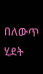በለውጥ ሂደት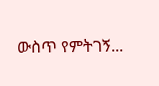ውስጥ የምትገኝ...